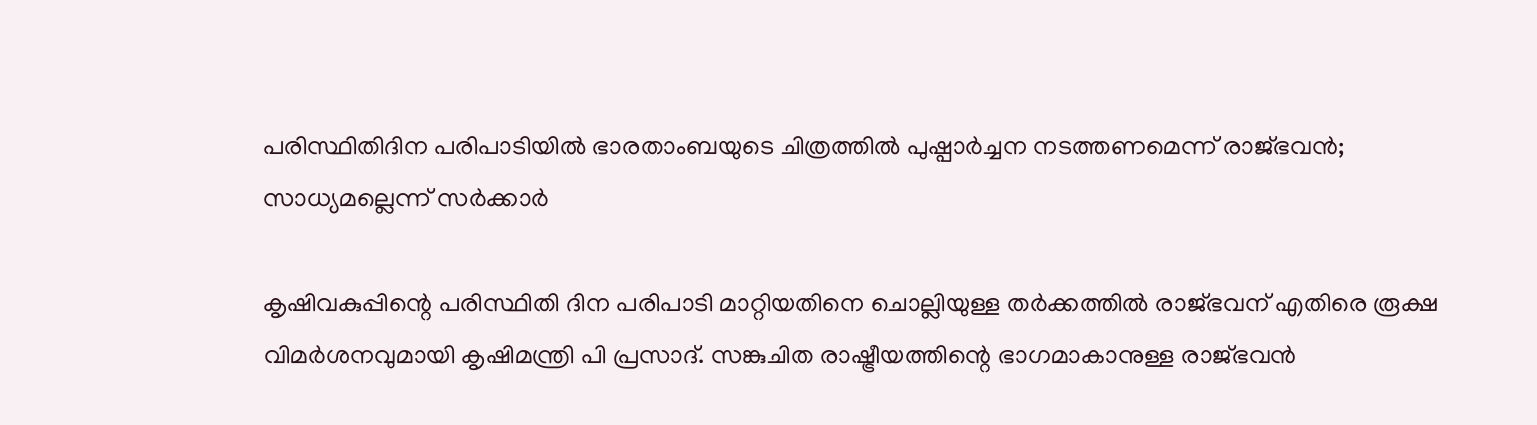പരിസ്ഥിതിദിന പരിപാടിയിൽ ഭാരതാംബയുടെ ചിത്രത്തിൽ പുഷ്പാർച്ചന നടത്തണമെന്ന് രാജ്ഭവൻ; സാധ്യമല്ലെന്ന് സർക്കാർ

കൃഷിവകുപ്പിന്റെ പരിസ്ഥിതി ദിന പരിപാടി മാറ്റിയതിനെ ചൊല്ലിയുള്ള തർക്കത്തിൽ രാജ്ഭവന് എതിരെ രൂക്ഷ വിമർശനവുമായി കൃഷിമന്ത്രി പി പ്രസാദ്. സങ്കുചിത രാഷ്ട്രീയത്തിന്റെ ഭാഗമാകാനുള്ള രാജ്ഭവൻ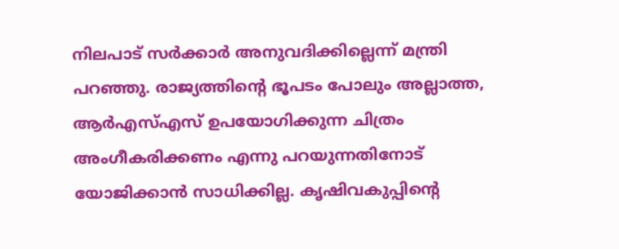നിലപാട് സർക്കാർ അനുവദിക്കില്ലെന്ന് മന്ത്രി പറഞ്ഞു. രാജ്യത്തിന്റെ ഭൂപടം പോലും അല്ലാത്ത, ആർഎസ്എസ് ഉപയോഗിക്കുന്ന ചിത്രം അംഗീകരിക്കണം എന്നു പറയുന്നതിനോട് യോജിക്കാൻ സാധിക്കില്ല. കൃഷിവകുപ്പിന്റെ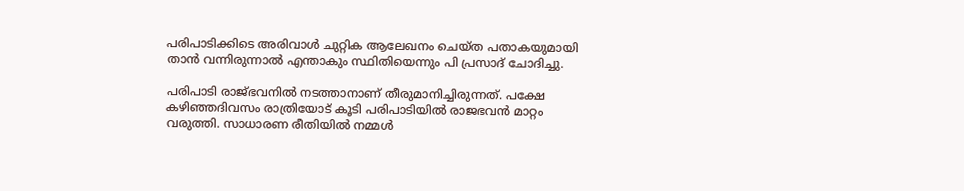പരിപാടിക്കിടെ അരിവാൾ ചുറ്റിക ആലേഖനം ചെയ്ത പതാകയുമായി താൻ വന്നിരുന്നാൽ എന്താകും സ്ഥിതിയെന്നും പി പ്രസാദ് ചോദിച്ചു.

പരിപാടി രാജ്ഭവനിൽ നടത്താനാണ് തീരുമാനിച്ചിരുന്നത്. പക്ഷേ കഴിഞ്ഞദിവസം രാത്രിയോട് കൂടി പരിപാടിയിൽ രാജഭവൻ മാറ്റം വരുത്തി. സാധാരണ രീതിയിൽ നമ്മൾ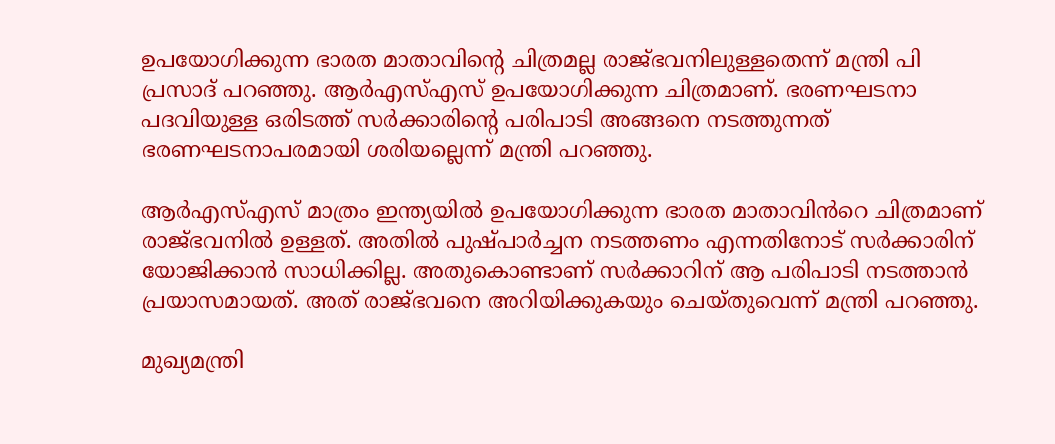ഉപയോഗിക്കുന്ന ഭാരത മാതാവിന്റെ ചിത്രമല്ല രാജ്ഭവനിലുള്ളതെന്ന് മന്ത്രി പി പ്രസാദ് പറഞ്ഞു. ആർഎസ്എസ് ഉപയോഗിക്കുന്ന ചിത്രമാണ്. ഭരണഘടനാ പദവിയുള്ള ഒരിടത്ത് സർക്കാരിന്റെ പരിപാടി അങ്ങനെ നടത്തുന്നത് ഭരണഘടനാപരമായി ശരിയല്ലെന്ന് മന്ത്രി പറഞ്ഞു.

ആർഎസ്എസ് മാത്രം ഇന്ത്യയിൽ ഉപയോഗിക്കുന്ന ഭാരത മാതാവിൻറെ ചിത്രമാണ് രാജ്ഭവനിൽ ഉള്ളത്. അതിൽ പുഷ്പാർച്ചന നടത്തണം എന്നതിനോട് സർക്കാരിന് യോജിക്കാൻ സാധിക്കില്ല. അതുകൊണ്ടാണ് സർക്കാറിന് ആ പരിപാടി നടത്താൻ പ്രയാസമായത്. അത് രാജ്ഭവനെ അറിയിക്കുകയും ചെയ്തുവെന്ന് മന്ത്രി പറഞ്ഞു.

മുഖ്യമന്ത്രി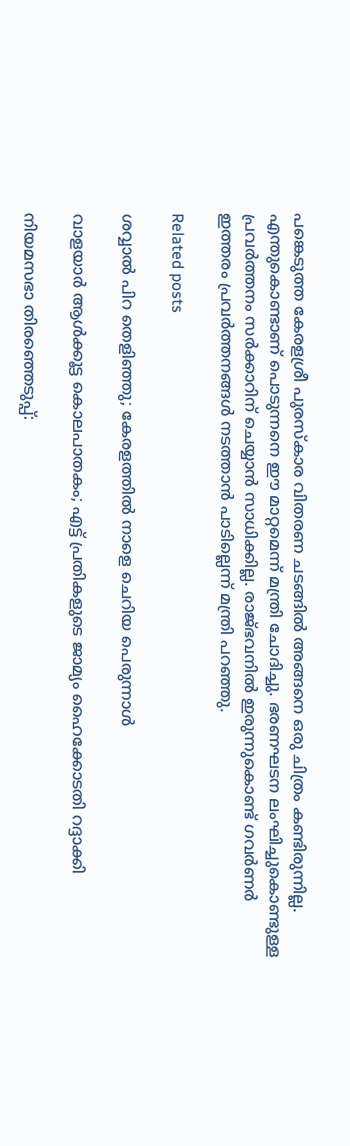പങ്കെടുത്ത കേരളശ്രീ പുരസ്കാര വിതരണ ചടങ്ങിൽ അങ്ങനെ ഒരു ചിത്രം കണ്ടിരുന്നില്ല. എന്തുകൊണ്ടാണ് പൊടുന്നനെ ഈ മാറ്റമെന്ന് മന്ത്രി ചോദിച്ചു. ഭരണഘടന ലംഘിച്ചുകൊണ്ടുള്ള പ്രവർത്തനം സർക്കാറിന് ചെയ്യാൻ സാധിക്കില്ല. രാജ്ഭവനിൽ ഇരുന്നുകൊണ്ട് ഗവർണർ ഇത്തരം പ്രവർത്തനങ്ങൾ നടത്താൻ പാടില്ലെന്ന് മന്ത്രി പറഞ്ഞു.

Related posts

ശവ്വാല്‍ പിറ തെളിഞ്ഞു; കേരളത്തില്‍ നാളെ ചെറിയ പെരുന്നാൾ

വാളയാര്‍ ആള്‍ക്കൂട്ട കൊലപാതകം; എട്ട് പ്രതികളുടെ ജാമ്യം ഹൈക്കോടതി റദ്ദാക്കി

നിയമസഭാ തിരഞ്ഞെടുപ്പ്: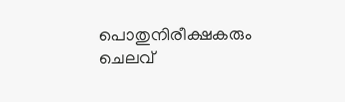പൊതുനിരീക്ഷകരും ചെലവ്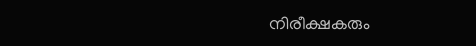നിരീക്ഷകരും